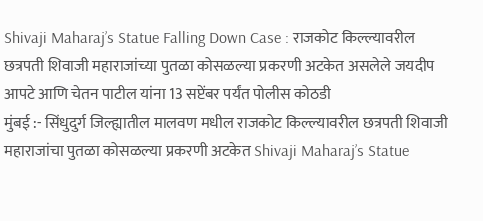Shivaji Maharaj’s Statue Falling Down Case : राजकोट किल्ल्यावरील छत्रपती शिवाजी महाराजांच्या पुतळा कोसळल्या प्रकरणी अटकेत असलेले जयदीप आपटे आणि चेतन पाटील यांना 13 सप्टेंबर पर्यंत पोलीस कोठडी
मुंबई :- सिंधुदुर्ग जिल्ह्यातील मालवण मधील राजकोट किल्ल्यावरील छत्रपती शिवाजी महाराजांचा पुतळा कोसळल्या प्रकरणी अटकेत Shivaji Maharaj’s Statue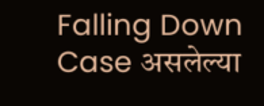Falling Down Case असलेल्या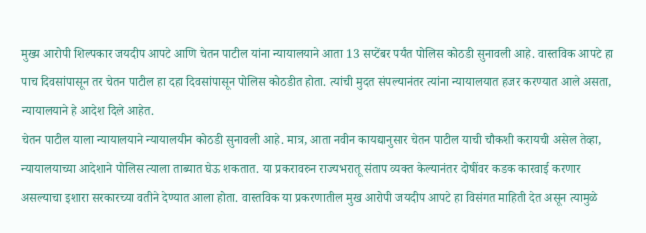मुख्य आरोपी शिल्पकार जयदीप आपटे आणि चेतन पाटील यांना न्यायालयाने आता 13 सप्टेंबर पर्यंत पोलिस कोठडी सुनावली आहे. वास्तविक आपटे हा पाच दिवसांपासून तर चेतन पाटील हा दहा दिवसांपासून पोलिस कोठडीत होता. त्यांची मुदत संपल्यानंतर त्यांना न्यायालयात हजर करण्यात आले असता, न्यायालयाने हे आदेश दिले आहेत.
चेतन पाटील याला न्यायालयाने न्यायालयीन कोठडी सुनावली आहे. मात्र, आता नवीन कायद्यानुसार चेतन पाटील याची चौकशी करायची असेल तेव्हा, न्यायालयाच्या आदेशाने पोलिस त्याला ताब्यात घेऊ शकतात. या प्रकरावरुन राज्यभरातू संताप व्यक्त केल्यानंतर दोषींवर कडक कारवाई करणार असल्याचा इशारा सरकारच्या वतीने देण्यात आला होता. वास्तविक या प्रकरणातील मुख आरोपी जयदीप आपटे हा विसंगत माहिती देत असून त्यामुळे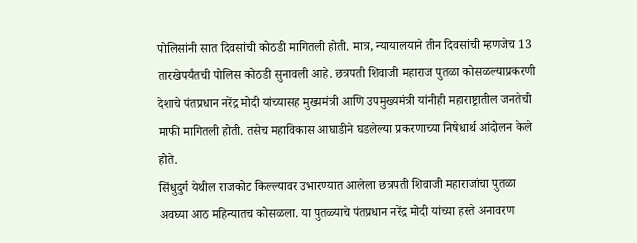पोलिसांनी सात दिवसांची कोठडी मागितली होती. मात्र, न्यायालयाने तीन दिवसांची म्हणजेच 13 तारखेपर्यंतची पोलिस कोठडी सुनावली आहे. छत्रपती शिवाजी महाराज पुतळा कोसळल्याप्रकरणी देशाचे पंतप्रधान नरेंद्र मोदी यांच्यासह मुख्यमंत्री आणि उपमुख्यमंत्री यांनीही महाराष्ट्रातील जनतेची माफी मागितली होती. तसेच महाविकास आघाडीने घडलेल्या प्रकरणाच्या निषेधार्थ आंदोलन केले होते.
सिंधुदुर्ग येथील राजकोट किल्ल्यावर उभारण्यात आलेला छत्रपती शिवाजी महाराजांचा पुतळा अवघ्या आठ महिन्यातच कोसळला. या पुतळ्याचे पंतप्रधान नरेंद्र मोदी यांच्या हस्ते अनावरण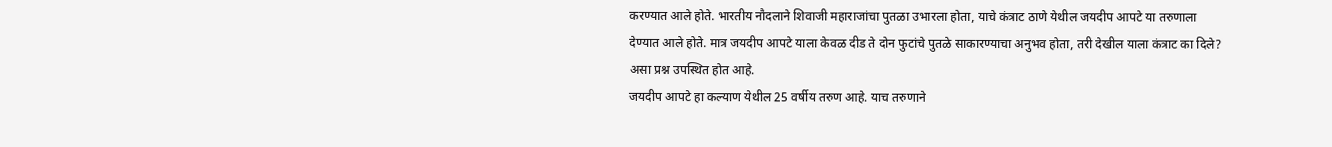करण्यात आले होते. भारतीय नौदलाने शिवाजी महाराजांचा पुतळा उभारला होता, याचे कंत्राट ठाणे येथील जयदीप आपटे या तरुणाला देण्यात आले होते. मात्र जयदीप आपटे याला केवळ दीड ते दोन फुटांचे पुतळे साकारण्याचा अनुभव होता, तरी देखील याला कंत्राट का दिले? असा प्रश्न उपस्थित होत आहे.
जयदीप आपटे हा कल्याण येथील 25 वर्षीय तरुण आहे. याच तरुणाने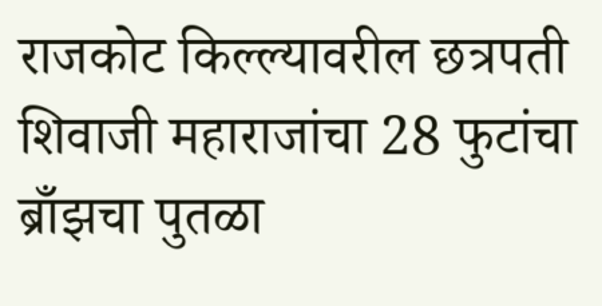राजकोट किल्ल्यावरील छत्रपती शिवाजी महाराजांचा 28 फुटांचा ब्राँझचा पुतळा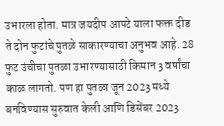उभारला होता. मात्र जयदीप आपटे याला फक्त दीड ते दोन फुटांचे पुतळे साकारण्याचा अनुभव आहे. 28 फुट उंचीचा पुतळा उभारण्यासाठी किमान 3 वर्षांचा काळ लागतो. पण हा पुतळा जून 2023 मध्ये बनविण्यास सुरुवात केली आणि डिसेंबर 2023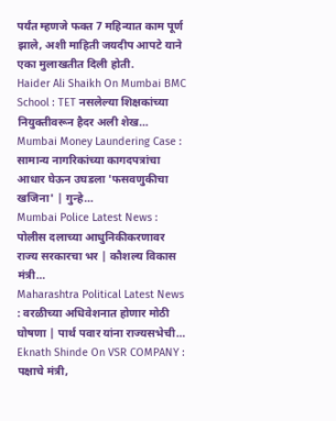पर्यंत म्हणजे फक्त 7 महिन्यात काम पूर्ण झाले, अशी माहिती जयदीप आपटे याने एका मुलाखतीत दिली होती.
Haider Ali Shaikh On Mumbai BMC School : TET नसलेल्या शिक्षकांच्या नियुक्तीवरून हैदर अली शेख…
Mumbai Money Laundering Case : सामान्य नागरिकांच्या कागदपत्रांचा आधार घेऊन उघडला 'फसवणुकीचा खजिना' | गुन्हे…
Mumbai Police Latest News : पोलीस दलाच्या आधुनिकीकरणावर राज्य सरकारचा भर | कौशल्य विकास मंत्री…
Maharashtra Political Latest News : वरळीच्या अधिवेशनात होणार मोठी घोषणा | पार्थ पवार यांना राज्यसभेची…
Eknath Shinde On VSR COMPANY : पक्षाचे मंत्री,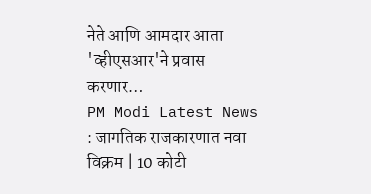नेते आणि आमदार आता 'व्हीएसआर'ने प्रवास करणार…
PM Modi Latest News : जागतिक राजकारणात नवा विक्रम | 10 कोटी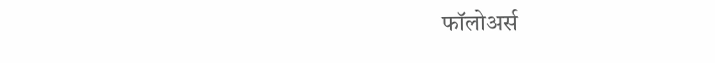फॉलोअर्स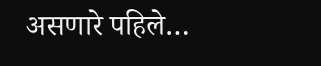असणारे पहिले…